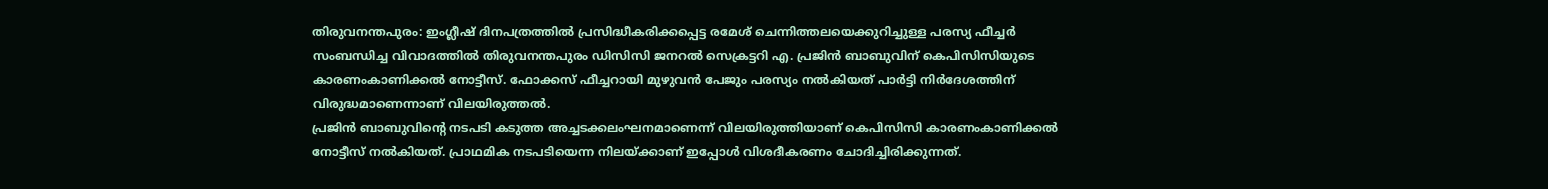തിരുവനന്തപുരം: ഇംഗ്ലീഷ് ദിനപത്രത്തിൽ പ്രസിദ്ധീകരിക്കപ്പെട്ട രമേശ് ചെന്നിത്തലയെക്കുറിച്ചുള്ള പരസ്യ ഫീച്ചർ സംബന്ധിച്ച വിവാദത്തിൽ തിരുവനന്തപുരം ഡിസിസി ജനറൽ സെക്രട്ടറി എ. പ്രജിൻ ബാബുവിന് കെപിസിസിയുടെ കാരണംകാണിക്കൽ നോട്ടീസ്. ഫോക്കസ് ഫീച്ചറായി മുഴുവൻ പേജും പരസ്യം നൽകിയത് പാർട്ടി നിർദേശത്തിന് വിരുദ്ധമാണെന്നാണ് വിലയിരുത്തൽ.
പ്രജിൻ ബാബുവിന്റെ നടപടി കടുത്ത അച്ചടക്കലംഘനമാണെന്ന് വിലയിരുത്തിയാണ് കെപിസിസി കാരണംകാണിക്കൽ നോട്ടീസ് നൽകിയത്. പ്രാഥമിക നടപടിയെന്ന നിലയ്ക്കാണ് ഇപ്പോൾ വിശദീകരണം ചോദിച്ചിരിക്കുന്നത്.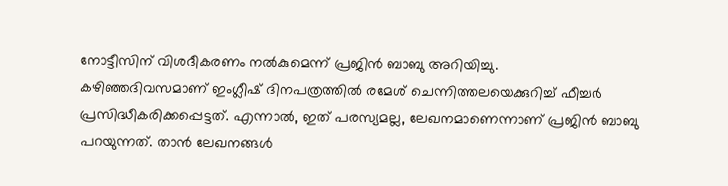നോട്ടീസിന് വിശദീകരണം നൽകുമെന്ന് പ്രജിൻ ബാബു അറിയിച്ചു.
കഴിഞ്ഞദിവസമാണ് ഇംഗ്ലീഷ് ദിനപത്രത്തിൽ രമേശ് ചെന്നിത്തലയെക്കുറിച്ച് ഫീച്ചർ പ്രസിദ്ധീകരിക്കപ്പെട്ടത്. എന്നാൽ, ഇത് പരസ്യമല്ല, ലേഖനമാണെന്നാണ് പ്രജിൻ ബാബു പറയുന്നത്. താൻ ലേഖനങ്ങൾ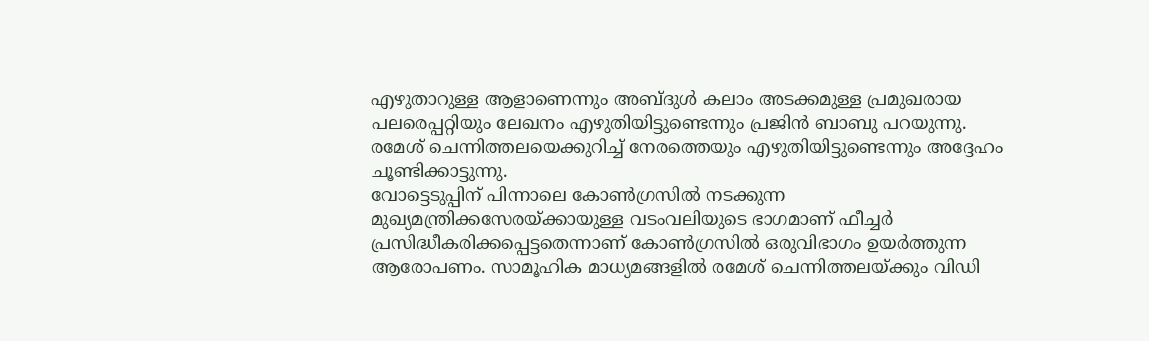എഴുതാറുള്ള ആളാണെന്നും അബ്ദുൾ കലാം അടക്കമുള്ള പ്രമുഖരായ പലരെപ്പറ്റിയും ലേഖനം എഴുതിയിട്ടുണ്ടെന്നും പ്രജിൻ ബാബു പറയുന്നു. രമേശ് ചെന്നിത്തലയെക്കുറിച്ച് നേരത്തെയും എഴുതിയിട്ടുണ്ടെന്നും അദ്ദേഹം ചൂണ്ടിക്കാട്ടുന്നു.
വോട്ടെടുപ്പിന് പിന്നാലെ കോൺഗ്രസിൽ നടക്കുന്ന മുഖ്യമന്ത്രിക്കസേരയ്ക്കായുള്ള വടംവലിയുടെ ഭാഗമാണ് ഫീച്ചർ പ്രസിദ്ധീകരിക്കപ്പെട്ടതെന്നാണ് കോൺഗ്രസിൽ ഒരുവിഭാഗം ഉയർത്തുന്ന ആരോപണം. സാമൂഹിക മാധ്യമങ്ങളിൽ രമേശ് ചെന്നിത്തലയ്ക്കും വിഡി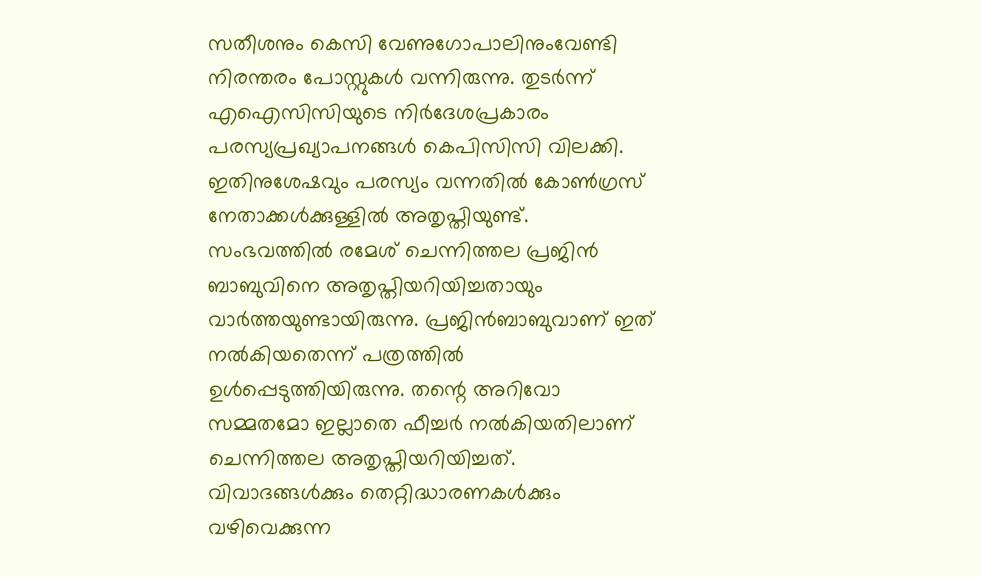സതീശനും കെസി വേണുഗോപാലിനുംവേണ്ടി നിരന്തരം പോസ്റ്റുകൾ വന്നിരുന്നു. തുടർന്ന് എഐസിസിയുടെ നിർദേശപ്രകാരം പരസ്യപ്രഖ്യാപനങ്ങൾ കെപിസിസി വിലക്കി. ഇതിനുശേഷവും പരസ്യം വന്നതിൽ കോൺഗ്രസ് നേതാക്കൾക്കുള്ളിൽ അതൃപ്തിയുണ്ട്.
സംഭവത്തിൽ രമേശ് ചെന്നിത്തല പ്രജിൻ ബാബുവിനെ അതൃപ്തിയറിയിച്ചതായും വാർത്തയുണ്ടായിരുന്നു. പ്രജിൻബാബുവാണ് ഇത് നൽകിയതെന്ന് പത്രത്തിൽ ഉൾപ്പെടുത്തിയിരുന്നു. തന്റെ അറിവോ സമ്മതമോ ഇല്ലാതെ ഫീച്ചർ നൽകിയതിലാണ് ചെന്നിത്തല അതൃപ്തിയറിയിച്ചത്. വിവാദങ്ങൾക്കും തെറ്റിദ്ധാരണകൾക്കും വഴിവെക്കുന്ന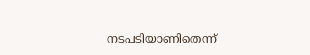നടപടിയാണിതെന്ന്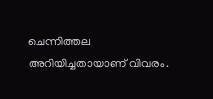ചെന്നിത്തല അറിയിച്ചതായാണ് വിവരം.